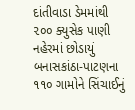દાંતીવાડા ડેમમાંથી ૨૦૦ ક્યુસેક પાણી નહેરમાં છોડાયું બનાસકાંઠા-પાટણના ૧૧૦ ગામોને સિંચાઈનું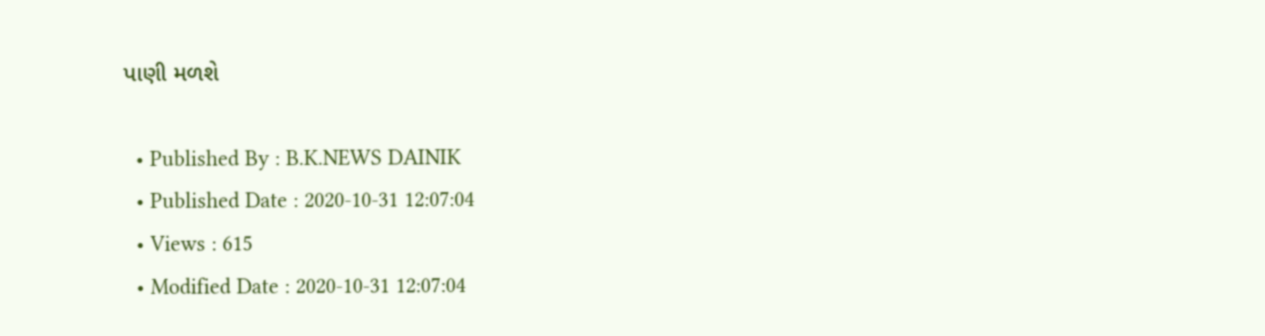પાણી મળશે

  • Published By : B.K.NEWS DAINIK
  • Published Date : 2020-10-31 12:07:04
  • Views : 615
  • Modified Date : 2020-10-31 12:07:04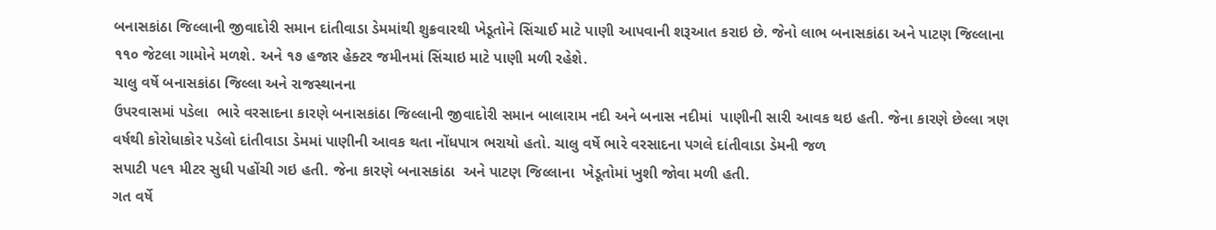બનાસકાંઠા જિલ્લાની જીવાદોરી સમાન દાંતીવાડા ડેમમાંથી શુક્રવારથી ખેડૂતોને સિંચાઈ માટે પાણી આપવાની શરૂઆત કરાઇ છે. જેનો લાભ બનાસકાંઠા અને પાટણ જિલ્લાના ૧૧૦ જેટલા ગામોને મળશે. અને ૧૭ હજાર હેક્ટર જમીનમાં સિંચાઇ માટે પાણી મળી રહેશે.
ચાલુ વર્ષે બનાસકાંઠા જિલ્લા અને રાજસ્થાનના
ઉપરવાસમાં પડેલા  ભારે વરસાદના કારણે બનાસકાંઠા જિલ્લાની જીવાદોરી સમાન બાલારામ નદી અને બનાસ નદીમાં  પાણીની સારી આવક થઇ હતી. જેના કારણે છેલ્લા ત્રણ વર્ષથી કોરોધાકોર પડેલો દાંતીવાડા ડેમમાં પાણીની આવક થતા નોંધપાત્ર ભરાયો હતો. ચાલુ વર્ષે ભારે વરસાદના પગલે દાંતીવાડા ડેમની જળ
સપાટી ૫૯૧ મીટર સુધી પહોંચી ગઇ હતી. જેના કારણે બનાસકાંઠા  અને પાટણ જિલ્લાના  ખેડૂતોમાં ખુશી જોવા મળી હતી.
ગત વર્ષે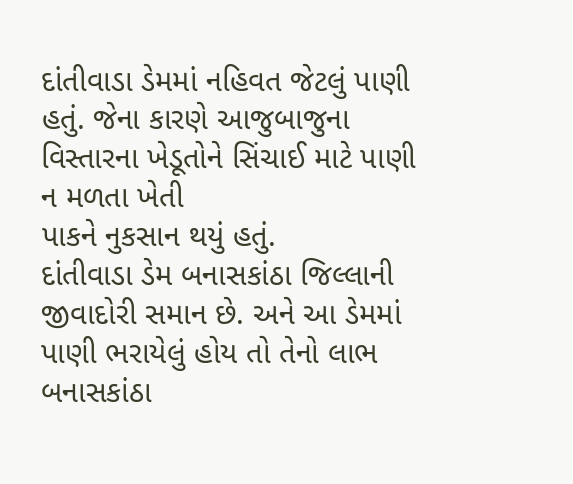દાંતીવાડા ડેમમાં નહિવત જેટલું પાણી હતું. જેના કારણે આજુબાજુના વિસ્તારના ખેડૂતોને સિંચાઈ માટે પાણી ન મળતા ખેતી
પાકને નુકસાન થયું હતું.
દાંતીવાડા ડેમ બનાસકાંઠા જિલ્લાની જીવાદોરી સમાન છે. અને આ ડેમમાં પાણી ભરાયેલું હોય તો તેનો લાભ બનાસકાંઠા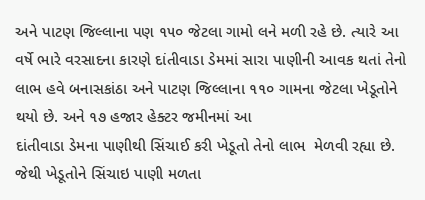અને પાટણ જિલ્લાના પણ ૧૫૦ જેટલા ગામો લને મળી રહે છે. ત્યારે આ વર્ષે ભારે વરસાદના કારણે દાંતીવાડા ડેમમાં સારા પાણીની આવક થતાં તેનો લાભ હવે બનાસકાંઠા અને પાટણ જિલ્લાના ૧૧૦ ગામના જેટલા ખેડૂતોને થયો છે. અને ૧૭ હજાર હેક્ટર જમીનમાં આ
દાંતીવાડા ડેમના પાણીથી સિંચાઈ કરી ખેડૂતો તેનો લાભ  મેળવી રહ્યા છે. જેથી ખેડૂતોને સિંચાઇ પાણી મળતા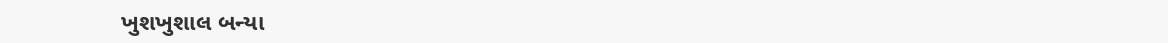ખુશખુશાલ બન્યા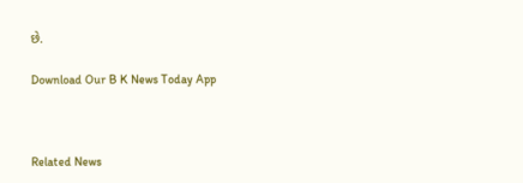છે.

Download Our B K News Today App



Related News